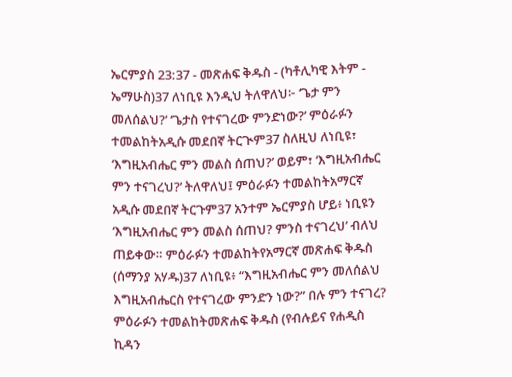ኤርምያስ 23:37 - መጽሐፍ ቅዱስ - (ካቶሊካዊ እትም - ኤማሁስ)37 ለነቢዩ እንዲህ ትለዋለህ፦ ‘ጌታ ምን መለሰልህ?’ ‘ጌታስ የተናገረው ምንድነው?’ ምዕራፉን ተመልከትአዲሱ መደበኛ ትርጒም37 ስለዚህ ለነቢዩ፣ ‘እግዚአብሔር ምን መልስ ሰጠህ?’ ወይም፣ ‘እግዚአብሔር ምን ተናገረህ?’ ትለዋለህ፤ ምዕራፉን ተመልከትአማርኛ አዲሱ መደበኛ ትርጉም37 አንተም ኤርምያስ ሆይ፥ ነቢዩን ‘እግዚአብሔር ምን መልስ ሰጠህ? ምንስ ተናገረህ’ ብለህ ጠይቀው። ምዕራፉን ተመልከትየአማርኛ መጽሐፍ ቅዱስ (ሰማንያ አሃዱ)37 ለነቢዩ፥ “እግዚአብሔር ምን መለሰልህ እግዚአብሔርስ የተናገረው ምንድን ነው?” በሉ ምን ተናገረ? ምዕራፉን ተመልከትመጽሐፍ ቅዱስ (የብሉይና የሐዲስ ኪዳን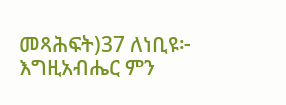መጻሕፍት)37 ለነቢዩ፦ እግዚአብሔር ምን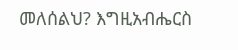መለሰልህ? እግዚአብሔርስ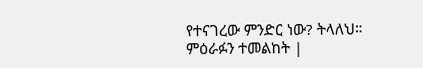የተናገረው ምንድር ነው? ትላለህ። ምዕራፉን ተመልከት |